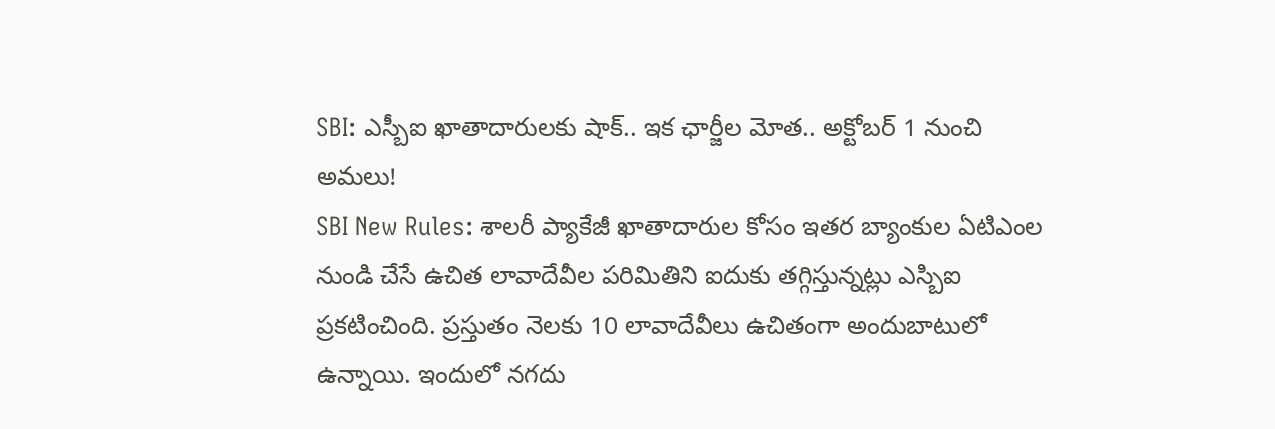SBI: ఎస్బీఐ ఖాతాదారులకు షాక్.. ఇక ఛార్జీల మోత.. అక్టోబర్ 1 నుంచి అమలు!
SBI New Rules: శాలరీ ప్యాకేజీ ఖాతాదారుల కోసం ఇతర బ్యాంకుల ఏటిఎంల నుండి చేసే ఉచిత లావాదేవీల పరిమితిని ఐదుకు తగ్గిస్తున్నట్లు ఎస్బిఐ ప్రకటించింది. ప్రస్తుతం నెలకు 10 లావాదేవీలు ఉచితంగా అందుబాటులో ఉన్నాయి. ఇందులో నగదు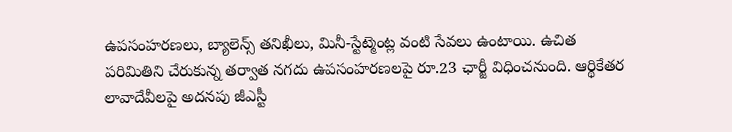ఉపసంహరణలు, బ్యాలెన్స్ తనిఖీలు, మినీ-స్టేట్మెంట్ల వంటి సేవలు ఉంటాయి. ఉచిత పరిమితిని చేరుకున్న తర్వాత నగదు ఉపసంహరణలపై రూ.23 ఛార్జీ విధించనుంది. ఆర్థికేతర లావాదేవీలపై అదనపు జీఎస్టీ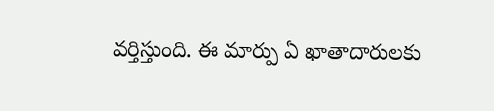వర్తిస్తుంది. ఈ మార్పు ఏ ఖాతాదారులకు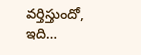వర్తిస్తుందో, ఇది…